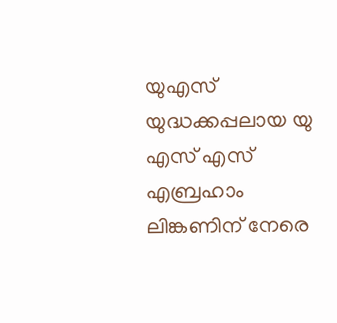യുഎസ് യുദ്ധക്കപ്പലായ യു എസ് എസ് എബ്രഹാം ലിങ്കണിന് നേരെ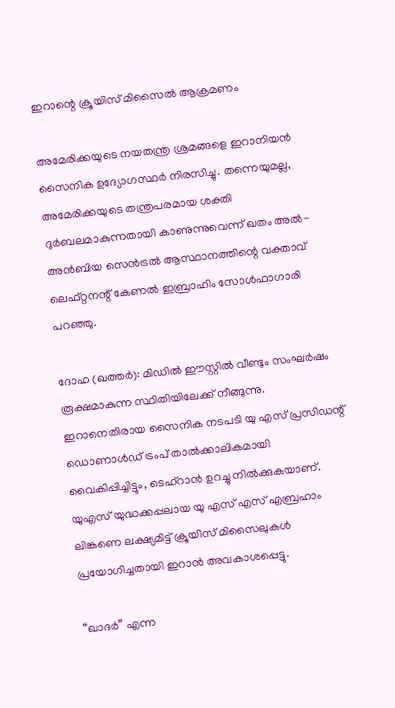ഇറാന്റെ ക്രൂയിസ് മിസൈൽ ആക്രമണം

അമേരിക്കയുടെ നയതന്ത്ര ശ്രമങ്ങളെ ഇറാനിയൻ സൈനിക ഉദ്യോഗസ്ഥര്‍ നിരസിച്ചു. തന്നെയുമല്ല, അമേരിക്കയുടെ തന്ത്രപരമായ ശക്തി ദുർബലമാകുന്നതായി കാണുന്നുവെന്ന് ഖതം അൽ-അൻബിയ സെൻട്രൽ ആസ്ഥാനത്തിന്റെ വക്താവ് ലെഫ്റ്റനന്റ് കേണൽ ഇബ്രാഹിം സോൾഫാഗാരി പറഞ്ഞു.

ദോഹ (ഖത്തര്‍): മിഡിൽ ഈസ്റ്റിൽ വീണ്ടും സംഘർഷം രൂക്ഷമാകുന്ന സ്ഥിതിയിലേക്ക് നീങ്ങുന്നു. ഇറാനെതിരായ സൈനിക നടപടി യു എസ് പ്രസിഡന്റ് ഡൊണാൾഡ് ട്രംപ് താൽക്കാലികമായി വൈകിപ്പിച്ചിട്ടും, ടെഹ്‌റാൻ ഉറച്ചു നിൽക്കുകയാണ്. യുഎസ് യുദ്ധക്കപ്പലായ യു എസ് എസ് എബ്രഹാം ലിങ്കണെ ലക്ഷ്യമിട്ട് ക്രൂയിസ് മിസൈലുകൾ പ്രയോഗിച്ചതായി ഇറാൻ അവകാശപ്പെട്ടു.

“ഖാദർ” എന്ന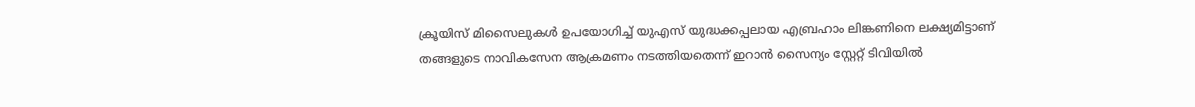ക്രൂയിസ് മിസൈലുകൾ ഉപയോഗിച്ച് യുഎസ് യുദ്ധക്കപ്പലായ എബ്രഹാം ലിങ്കണിനെ ലക്ഷ്യമിട്ടാണ് തങ്ങളുടെ നാവികസേന ആക്രമണം നടത്തിയതെന്ന് ഇറാൻ സൈന്യം സ്റ്റേറ്റ് ടിവിയിൽ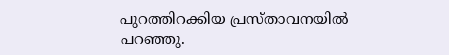പുറത്തിറക്കിയ പ്രസ്താവനയിൽ പറഞ്ഞു.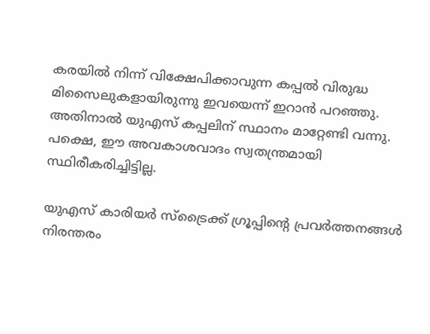കരയിൽ നിന്ന് വിക്ഷേപിക്കാവുന്ന കപ്പൽ വിരുദ്ധ മിസൈലുകളായിരുന്നു ഇവയെന്ന് ഇറാൻ പറഞ്ഞു. അതിനാൽ യുഎസ് കപ്പലിന് സ്ഥാനം മാറ്റേണ്ടി വന്നു. പക്ഷെ, ഈ അവകാശവാദം സ്വതന്ത്രമായി സ്ഥിരീകരിച്ചിട്ടില്ല.

യുഎസ് കാരിയർ സ്‌ട്രൈക്ക് ഗ്രൂപ്പിന്റെ പ്രവർത്തനങ്ങൾ നിരന്തരം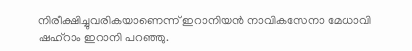നിരീക്ഷിച്ചുവരികയാണെന്ന് ഇറാനിയൻ നാവികസേനാ മേധാവി ഷഹ്‌റാം ഇറാനി പറഞ്ഞു.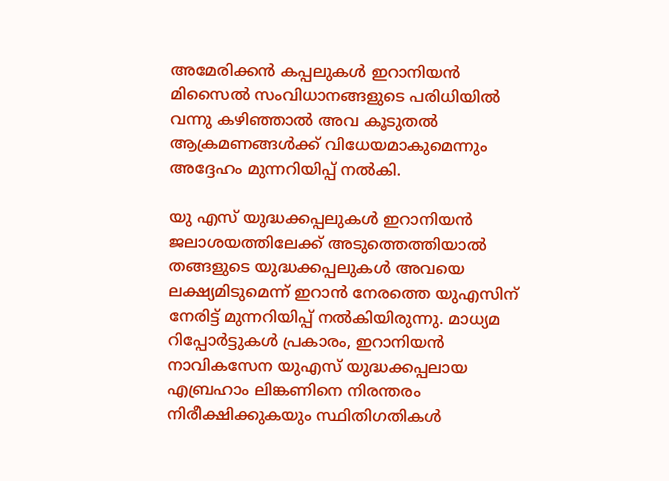അമേരിക്കൻ കപ്പലുകൾ ഇറാനിയൻ മിസൈൽ സംവിധാനങ്ങളുടെ പരിധിയിൽ വന്നു കഴിഞ്ഞാല്‍ അവ കൂടുതൽ ആക്രമണങ്ങൾക്ക് വിധേയമാകുമെന്നും അദ്ദേഹം മുന്നറിയിപ്പ് നൽകി.

യു എസ് യുദ്ധക്കപ്പലുകള്‍ ഇറാനിയൻ ജലാശയത്തിലേക്ക് അടുത്തെത്തിയാൽ തങ്ങളുടെ യുദ്ധക്കപ്പലുകൾ അവയെ ലക്ഷ്യമിടുമെന്ന് ഇറാൻ നേരത്തെ യുഎസിന് നേരിട്ട് മുന്നറിയിപ്പ് നൽകിയിരുന്നു. മാധ്യമ റിപ്പോർട്ടുകൾ പ്രകാരം, ഇറാനിയൻ നാവികസേന യുഎസ് യുദ്ധക്കപ്പലായ എബ്രഹാം ലിങ്കണിനെ നിരന്തരം നിരീക്ഷിക്കുകയും സ്ഥിതിഗതികൾ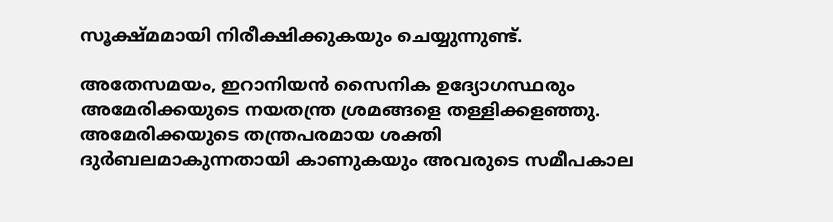സൂക്ഷ്മമായി നിരീക്ഷിക്കുകയും ചെയ്യുന്നുണ്ട്.

അതേസമയം, ഇറാനിയൻ സൈനിക ഉദ്യോഗസ്ഥരും അമേരിക്കയുടെ നയതന്ത്ര ശ്രമങ്ങളെ തള്ളിക്കളഞ്ഞു. അമേരിക്കയുടെ തന്ത്രപരമായ ശക്തി ദുർബലമാകുന്നതായി കാണുകയും അവരുടെ സമീപകാല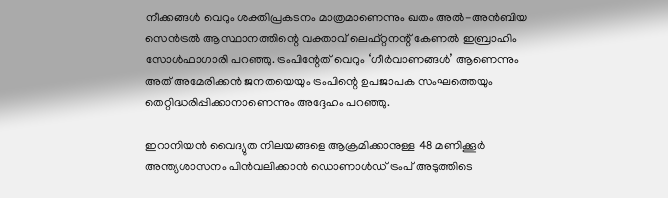നീക്കങ്ങൾ വെറും ശക്തിപ്രകടനം മാത്രമാണെന്നും ഖതം അൽ-അൻബിയ സെൻട്രൽ ആസ്ഥാനത്തിന്റെ വക്താവ് ലെഫ്റ്റനന്റ് കേണൽ ഇബ്രാഹിം സോൾഫാഗാരി പറഞ്ഞു. ട്രം‌പിന്റേത് വെറും ‘ഗീര്‍‌വാണങ്ങള്‍’ ആണെന്നും അത് അമേരിക്കന്‍ ജനതയെയും ട്രം‌പിന്റെ ഉപജാപക സംഘത്തെയും തെറ്റിദ്ധരിപ്പിക്കാനാണെന്നും അദ്ദേഹം പറഞ്ഞു.

ഇറാനിയൻ വൈദ്യുത നിലയങ്ങളെ ആക്രമിക്കാനുള്ള 48 മണിക്കൂർ അന്ത്യശാസനം പിൻവലിക്കാൻ ഡൊണാൾഡ് ട്രംപ് അടുത്തിടെ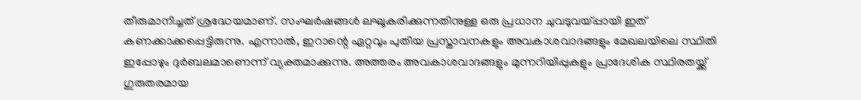തീരുമാനിച്ചത് ശ്രദ്ധേയമാണ്. സംഘർഷങ്ങൾ ലഘൂകരിക്കുന്നതിനുള്ള ഒരു പ്രധാന ചുവടുവയ്പ്പായി ഇത് കണക്കാക്കപ്പെട്ടിരുന്നു. എന്നാൽ, ഇറാന്റെ ഏറ്റവും പുതിയ പ്രസ്താവനകളും അവകാശവാദങ്ങളും മേഖലയിലെ സ്ഥിതി ഇപ്പോഴും ദുർബലമാണെന്ന് വ്യക്തമാക്കുന്നു. അത്തരം അവകാശവാദങ്ങളും മുന്നറിയിപ്പുകളും പ്രാദേശിക സ്ഥിരതയ്ക്ക് ഗുരുതരമായ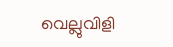വെല്ലുവിളി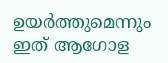ഉയർത്തുമെന്നും ഇത് ആഗോള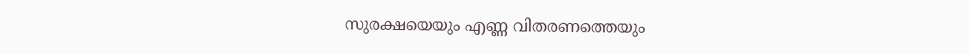സുരക്ഷയെയും എണ്ണ വിതരണത്തെയും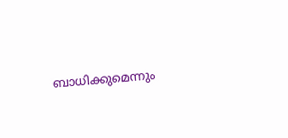ബാധിക്കുമെന്നും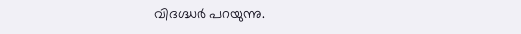വിദഗ്ദ്ധർ പറയുന്നു.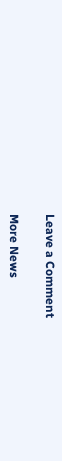Leave a Comment

More News